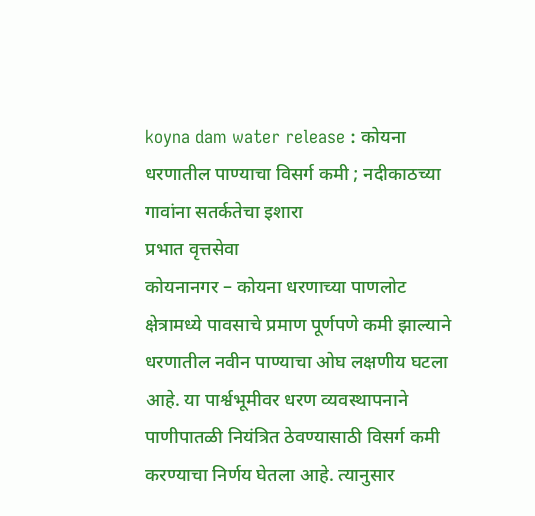koyna dam water release : कोयना धरणातील पाण्याचा विसर्ग कमी ; नदीकाठच्या गावांना सतर्कतेचा इशारा
प्रभात वृत्तसेवा
कोयनानगर – कोयना धरणाच्या पाणलोट क्षेत्रामध्ये पावसाचे प्रमाण पूर्णपणे कमी झाल्याने धरणातील नवीन पाण्याचा ओघ लक्षणीय घटला आहे. या पार्श्वभूमीवर धरण व्यवस्थापनाने पाणीपातळी नियंत्रित ठेवण्यासाठी विसर्ग कमी करण्याचा निर्णय घेतला आहे. त्यानुसार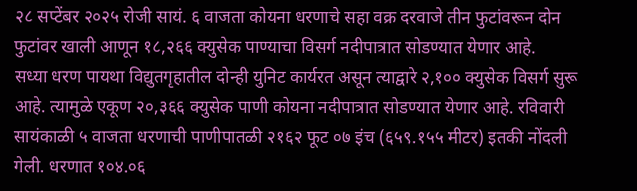२८ सप्टेंबर २०२५ रोजी सायं. ६ वाजता कोयना धरणाचे सहा वक्र दरवाजे तीन फुटांवरून दोन फुटांवर खाली आणून १८,२६६ क्युसेक पाण्याचा विसर्ग नदीपात्रात सोडण्यात येणार आहे.
सध्या धरण पायथा विद्युतगृहातील दोन्ही युनिट कार्यरत असून त्याद्वारे २,१०० क्युसेक विसर्ग सुरू आहे. त्यामुळे एकूण २०,३६६ क्युसेक पाणी कोयना नदीपात्रात सोडण्यात येणार आहे. रविवारी सायंकाळी ५ वाजता धरणाची पाणीपातळी २१६२ फूट ०७ इंच (६५९.१५५ मीटर) इतकी नोंदली गेली. धरणात १०४.०६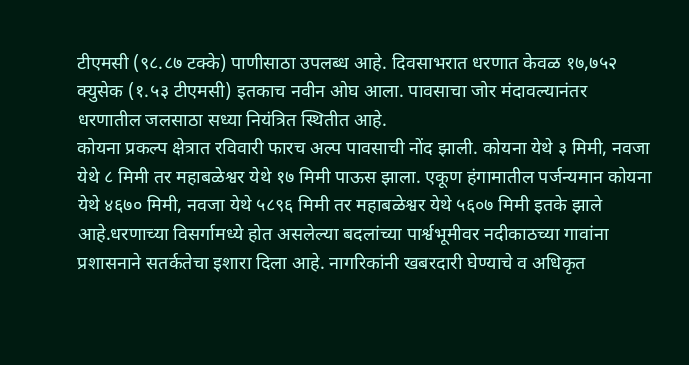टीएमसी (९८.८७ टक्के) पाणीसाठा उपलब्ध आहे. दिवसाभरात धरणात केवळ १७,७५२ क्युसेक (१.५३ टीएमसी) इतकाच नवीन ओघ आला. पावसाचा जोर मंदावल्यानंतर धरणातील जलसाठा सध्या नियंत्रित स्थितीत आहे.
कोयना प्रकल्प क्षेत्रात रविवारी फारच अल्प पावसाची नोंद झाली. कोयना येथे ३ मिमी, नवजा येथे ८ मिमी तर महाबळेश्वर येथे १७ मिमी पाऊस झाला. एकूण हंगामातील पर्जन्यमान कोयना येथे ४६७० मिमी, नवजा येथे ५८९६ मिमी तर महाबळेश्वर येथे ५६०७ मिमी इतके झाले आहे.धरणाच्या विसर्गामध्ये होत असलेल्या बदलांच्या पार्श्वभूमीवर नदीकाठच्या गावांना प्रशासनाने सतर्कतेचा इशारा दिला आहे. नागरिकांनी खबरदारी घेण्याचे व अधिकृत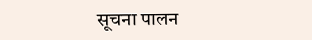सूचना पालन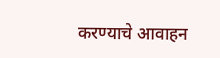करण्याचे आवाहन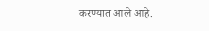करण्यात आले आहे.